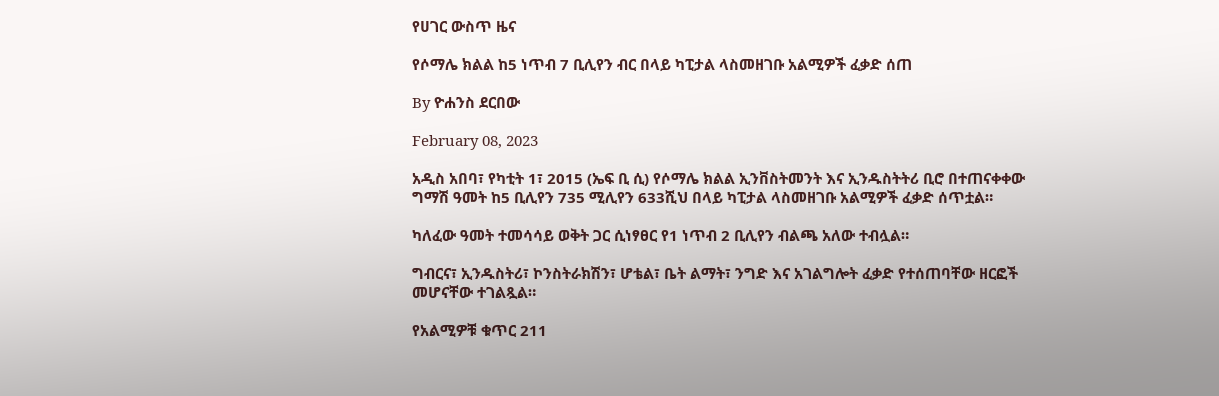የሀገር ውስጥ ዜና

የሶማሌ ክልል ከ5 ነጥብ 7 ቢሊየን ብር በላይ ካፒታል ላስመዘገቡ አልሚዎች ፈቃድ ሰጠ

By ዮሐንስ ደርበው

February 08, 2023

አዲስ አበባ፣ የካቲት 1፣ 2015 (ኤፍ ቢ ሲ) የሶማሌ ክልል ኢንቨስትመንት እና ኢንዱስትትሪ ቢሮ በተጠናቀቀው ግማሽ ዓመት ከ5 ቢሊየን 735 ሚሊየን 633ሺህ በላይ ካፒታል ላስመዘገቡ አልሚዎች ፈቃድ ሰጥቷል።

ካለፈው ዓመት ተመሳሳይ ወቅት ጋር ሲነፃፀር የ1 ነጥብ 2 ቢሊየን ብልጫ አለው ተብሏል።

ግብርና፣ ኢንዱስትሪ፣ ኮንስትራክሽን፣ ሆቴል፣ ቤት ልማት፣ ንግድ እና አገልግሎት ፈቃድ የተሰጠባቸው ዘርፎች መሆናቸው ተገልጿል።

የአልሚዎቹ ቁጥር 211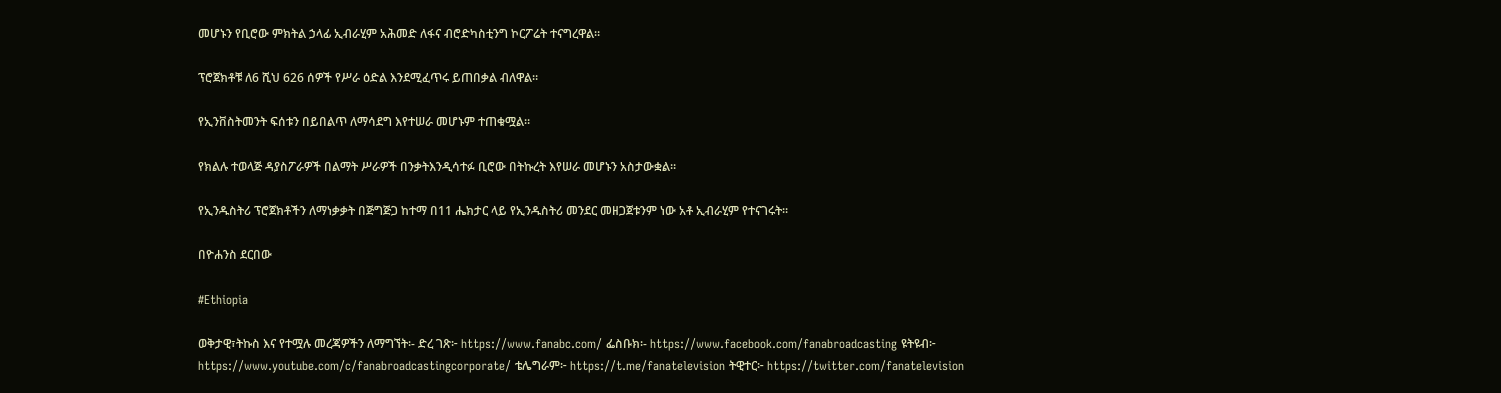መሆኑን የቢሮው ምክትል ኃላፊ ኢብራሂም አሕመድ ለፋና ብሮድካስቲንግ ኮርፖሬት ተናግረዋል።

ፕሮጀክቶቹ ለ6 ሺህ 626 ሰዎች የሥራ ዕድል እንደሚፈጥሩ ይጠበቃል ብለዋል።

የኢንቨስትመንት ፍሰቱን በይበልጥ ለማሳደግ እየተሠራ መሆኑም ተጠቁሟል።

የክልሉ ተወላጅ ዳያስፖራዎች በልማት ሥራዎች በንቃትእንዲሳተፉ ቢሮው በትኩረት እየሠራ መሆኑን አስታውቋል።

የኢንዱስትሪ ፕሮጀክቶችን ለማነቃቃት በጅግጅጋ ከተማ በ11 ሔክታር ላይ የኢንዱስትሪ መንደር መዘጋጀቱንም ነው አቶ ኢብራሂም የተናገሩት፡፡

በዮሐንስ ደርበው

#Ethiopia

ወቅታዊ፣ትኩስ እና የተሟሉ መረጃዎችን ለማግኘት፡- ድረ ገጽ፦ https://www.fanabc.com/ ፌስቡክ፡- https://www.facebook.com/fanabroadcasting ዩትዩብ፦ https://www.youtube.com/c/fanabroadcastingcorporate/ ቴሌግራም፦ https://t.me/fanatelevision ትዊተር፦ https://twitter.com/fanatelevision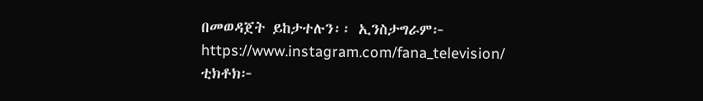በመወዳጀት ይከታተሉን፡፡ ኢንስታግራም፦ https://www.instagram.com/fana_television/ ቲክቶክ፦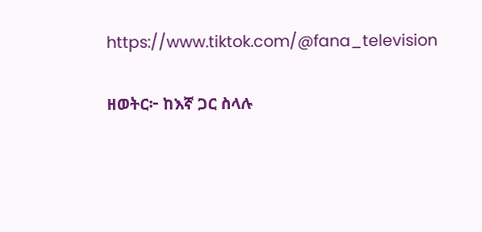https://www.tiktok.com/@fana_television

ዘወትር፦ ከእኛ ጋር ስላሉ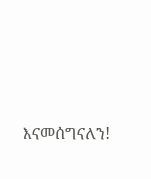እናመሰግናለን!